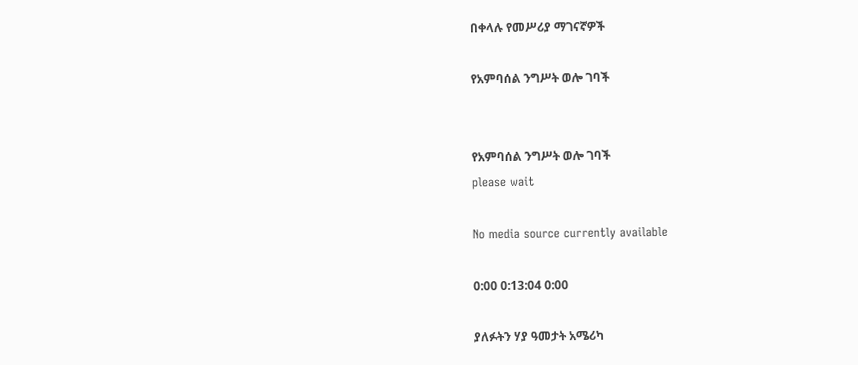በቀላሉ የመሥሪያ ማገናኛዎች

የአምባሰል ንግሥት ወሎ ገባች


የአምባሰል ንግሥት ወሎ ገባች
please wait

No media source currently available

0:00 0:13:04 0:00

ያለፉትን ሃያ ዓመታት አሜሪካ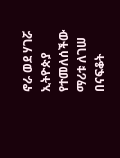ኖራ ወደ ሃገሯ ኢትዮጵያ የተመለሰችው ማሪቱ ለገሠ በናፍቆት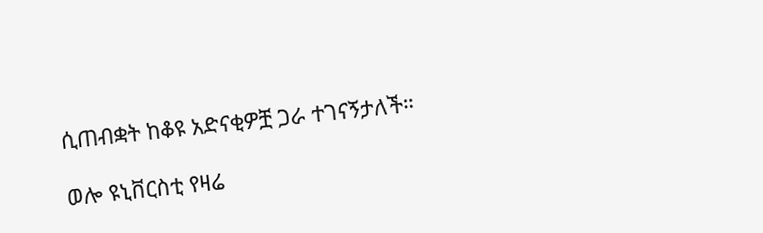ሲጠብቋት ከቆዩ አድናቂዎቿ ጋራ ተገናኝታለች።

ወሎ ዩኒቨርስቲ የዛሬ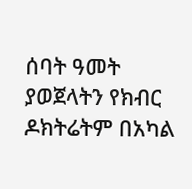ሰባት ዓመት ያወጀላትን የክብር ዶክትሬትም በአካል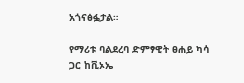አጎናፅፏታል።

የማሪቱ ባልደረባ ድምፃዊት ፀሐይ ካሳ ጋር ከቪኦኤ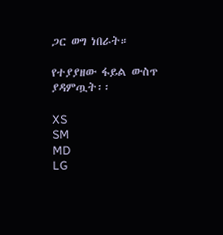ጋር ወግ ነበራት።

የተያያዘው ፋይል ውስጥ ያዳምጧት፡፡

XS
SM
MD
LG